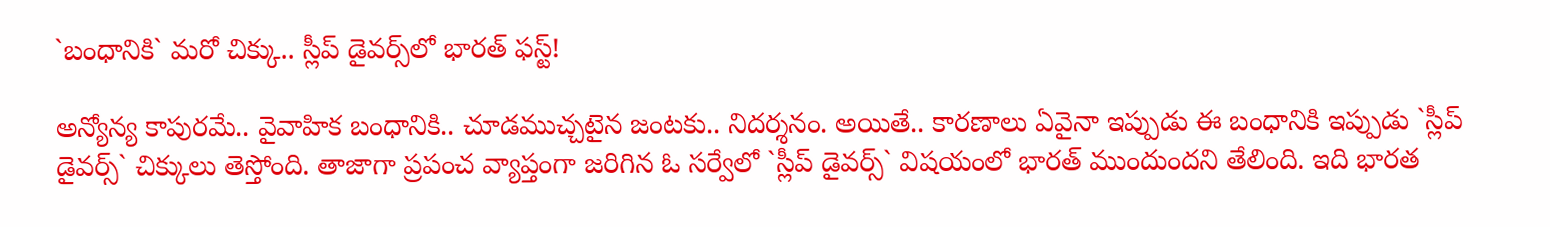`బంధానికి` మ‌రో చిక్కు.. స్లీప్ డైవ‌ర్స్‌లో భార‌త్ ఫస్ట్!

అన్యోన్య కాపుర‌మే.. వైవాహిక బంధానికి.. చూడ‌ముచ్చ‌టైన జంట‌కు.. నిద‌ర్శ‌నం. అయితే.. కార‌ణాలు ఏవైనా ఇప్పుడు ఈ బంధానికి ఇప్పుడు `స్లీప్ డైవ‌ర్స్‌` చిక్కులు తెస్తోంది. తాజాగా ప్ర‌పంచ వ్యాప్తంగా జ‌రిగిన ఓ స‌ర్వేలో `స్లీప్ డైవ‌ర్స్‌` విష‌యంలో భార‌త్ ముందుంద‌ని తేలింది. ఇది భార‌త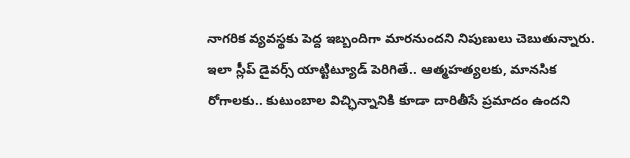నాగ‌రిక వ్య‌వ‌స్థకు పెద్ద ఇబ్బందిగా మార‌నుంద‌ని నిపుణులు చెబుతున్నారు. ఇలా స్లీప్ డైవ‌ర్స్ యాట్టిట్యూడ్ పెరిగితే.. ఆత్మ‌హ‌త్య‌ల‌కు, మానసిక రోగాల‌కు.. కుటుంబాల విచ్ఛిన్నానికి కూడా దారితీసే ప్ర‌మాదం ఉంద‌ని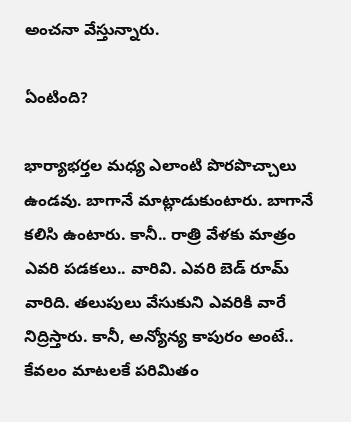అంచ‌నా వేస్తున్నారు.

ఏంటింది?

భార్యాభ‌ర్త‌ల మ‌ధ్య ఎలాంటి పొర‌పొచ్చాలు ఉండ‌వు. బాగానే మాట్లాడుకుంటారు. బాగానే క‌లిసి ఉంటారు. కానీ.. రాత్రి వేళ‌కు మాత్రం ఎవ‌రి ప‌డ‌క‌లు.. వారివి. ఎవ‌రి బెడ్ రూమ్ వారిది. త‌లుపులు వేసుకుని ఎవ‌రికి వారే నిద్రిస్తారు. కానీ, అన్యోన్య కాపురం అంటే.. కేవ‌లం మాట‌ల‌కే ప‌రిమితం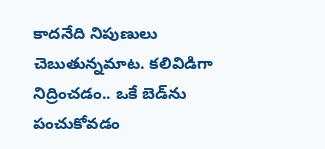కాదనేది నిపుణులు చెబుతున్న‌మాట‌. క‌లివిడిగా నిద్రించ‌డం.. ఒకే బెడ్‌ను పంచుకోవ‌డం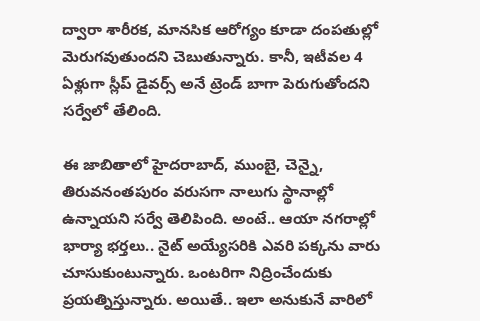ద్వారా శారీర‌క‌, మానసిక ఆరోగ్యం కూడా దంప‌తుల్లో మెరుగ‌వుతుంద‌ని చెబుతున్నారు. కానీ, ఇటీవ‌ల 4 ఏళ్లుగా స్లీప్ డైవ‌ర్స్ అనే ట్రెండ్ బాగా పెరుగుతోంద‌ని సర్వేలో తేలింది.

ఈ జాబితాలో హైద‌రాబాద్, ముంబై, చెన్నై, తిరువ‌నంత‌పురం వ‌రుస‌గా నాలుగు స్థానాల్లో ఉన్నాయ‌ని స‌ర్వే తెలిపింది. అంటే.. ఆయా న‌గ‌రాల్లో భార్యా భ‌ర్త‌లు.. నైట్ అయ్యేస‌రికి ఎవ‌రి ప‌క్క‌ను వారు చూసుకుంటున్నారు. ఒంట‌రిగా నిద్రించేందుకు ప్ర‌య‌త్నిస్తున్నారు. అయితే.. ఇలా అనుకునే వారిలో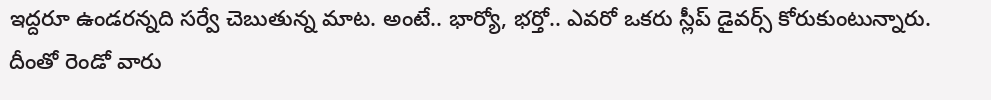ఇద్ద‌రూ ఉండ‌ర‌న్న‌ది స‌ర్వే చెబుతున్న మాట‌. అంటే.. భార్యో, భ‌ర్తో.. ఎవ‌రో ఒక‌రు స్లీప్ డైవ‌ర్స్ కోరుకుంటున్నారు. దీంతో రెండో వారు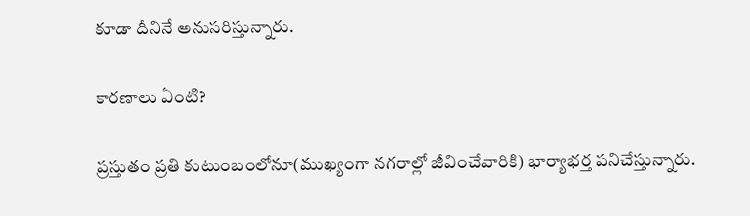కూడా దీనినే అనుస‌రిస్తున్నారు.

కార‌ణాలు ఏంటి?

ప్ర‌స్తుతం ప్ర‌తి కుటుంబంలోనూ(ముఖ్యంగా న‌గ‌రాల్లో జీవించేవారికి) భార్యాభ‌ర్త ప‌నిచేస్తున్నారు.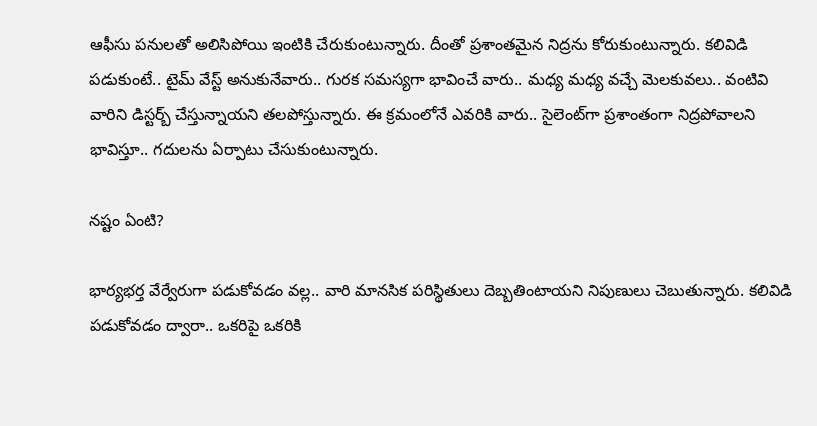ఆఫీసు ప‌నులతో అలిసిపోయి ఇంటికి చేరుకుంటున్నారు. దీంతో ప్ర‌శాంత‌మైన నిద్ర‌ను కోరుకుంటున్నారు. క‌లివిడి ప‌డుకుంటే.. టైమ్ వేస్ట్‌ అనుకునేవారు.. గురక స‌మ‌స్యగా భావించే వారు.. మ‌ధ్య మ‌ధ్య వ‌చ్చే మెల‌కువ‌లు.. వంటివి వారిని డిస్ట‌ర్బ్ చేస్తున్నాయ‌ని త‌ల‌పోస్తున్నారు. ఈ క్ర‌మంలోనే ఎవ‌రికి వారు.. సైలెంట్‌గా ప్ర‌శాంతంగా నిద్ర‌పోవాల‌ని భావిస్తూ.. గ‌దుల‌ను ఏర్పాటు చేసుకుంటున్నారు.

న‌ష్టం ఏంటి?

భార్య‌భ‌ర్త వేర్వేరుగా ప‌డుకోవ‌డం వ‌ల్ల‌.. వారి మానసిక ప‌రిస్థితులు దెబ్బ‌తింటాయ‌ని నిపుణులు చెబుతున్నారు. క‌లివిడి ప‌డుకోవ‌డం ద్వారా.. ఒక‌రిపై ఒక‌రికి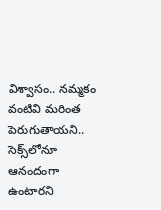విశ్వాసం.. న‌మ్మ‌కం వంటివి మ‌రింత పెరుగుతాయని.. సెక్స్‌లోనూ ఆనందంగా ఉంటార‌ని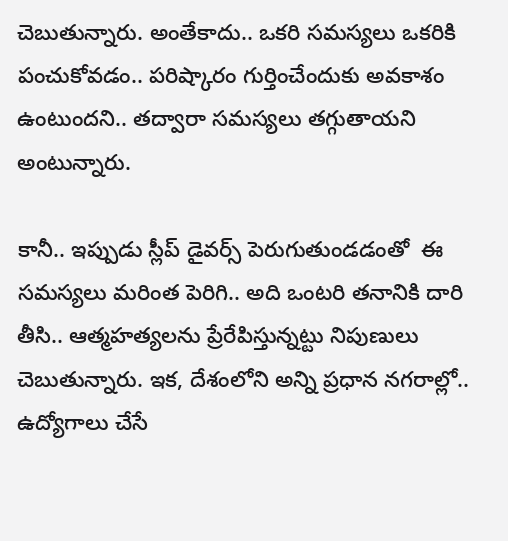చెబుతున్నారు. అంతేకాదు.. ఒక‌రి స‌మ‌స్య‌లు ఒక‌రికి పంచుకోవ‌డం.. ప‌రిష్కారం గుర్తించేందుకు అవ‌కాశం ఉంటుంద‌ని.. త‌ద్వారా స‌మ‌స్య‌లు త‌గ్గుతాయ‌ని అంటున్నారు.

కానీ.. ఇప్పుడు స్లీప్ డైవ‌ర్స్ పెరుగుతుండ‌డంతో  ఈ స‌మ‌స్య‌లు మ‌రింత పెరిగి.. అది ఒంట‌రి త‌నానికి దారి తీసి.. ఆత్మ‌హ‌త్య‌ల‌ను ప్రేరేపిస్తున్న‌ట్టు నిపుణులు చెబుతున్నారు. ఇక‌, దేశంలోని అన్ని ప్ర‌ధాన న‌గ‌రాల్లో.. ఉద్యోగాలు చేసే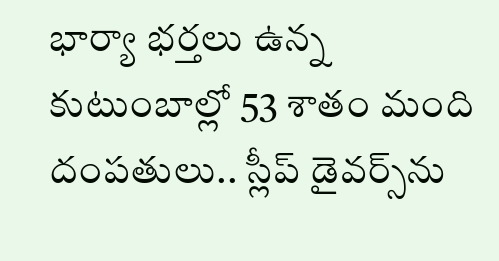భార్యా భ‌ర్త‌లు ఉన్న కుటుంబాల్లో 53 శాతం మంది దంప‌తులు.. స్లీప్ డైవ‌ర్స్‌ను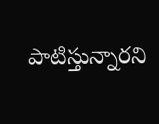పాటిస్తున్నార‌ని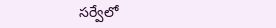స‌ర్వేలో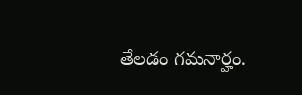తేల‌డం గ‌మ‌నార్హం.